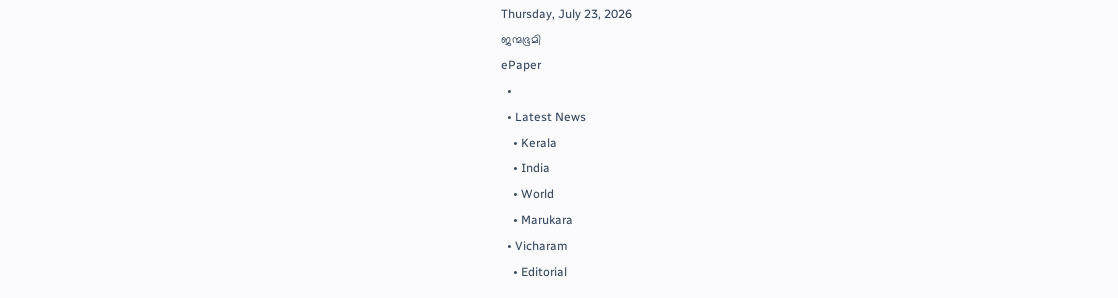Thursday, July 23, 2026
ജന്മഭൂമി
ePaper
  •
  • Latest News
    • Kerala
    • India
    • World
    • Marukara
  • Vicharam
    • Editorial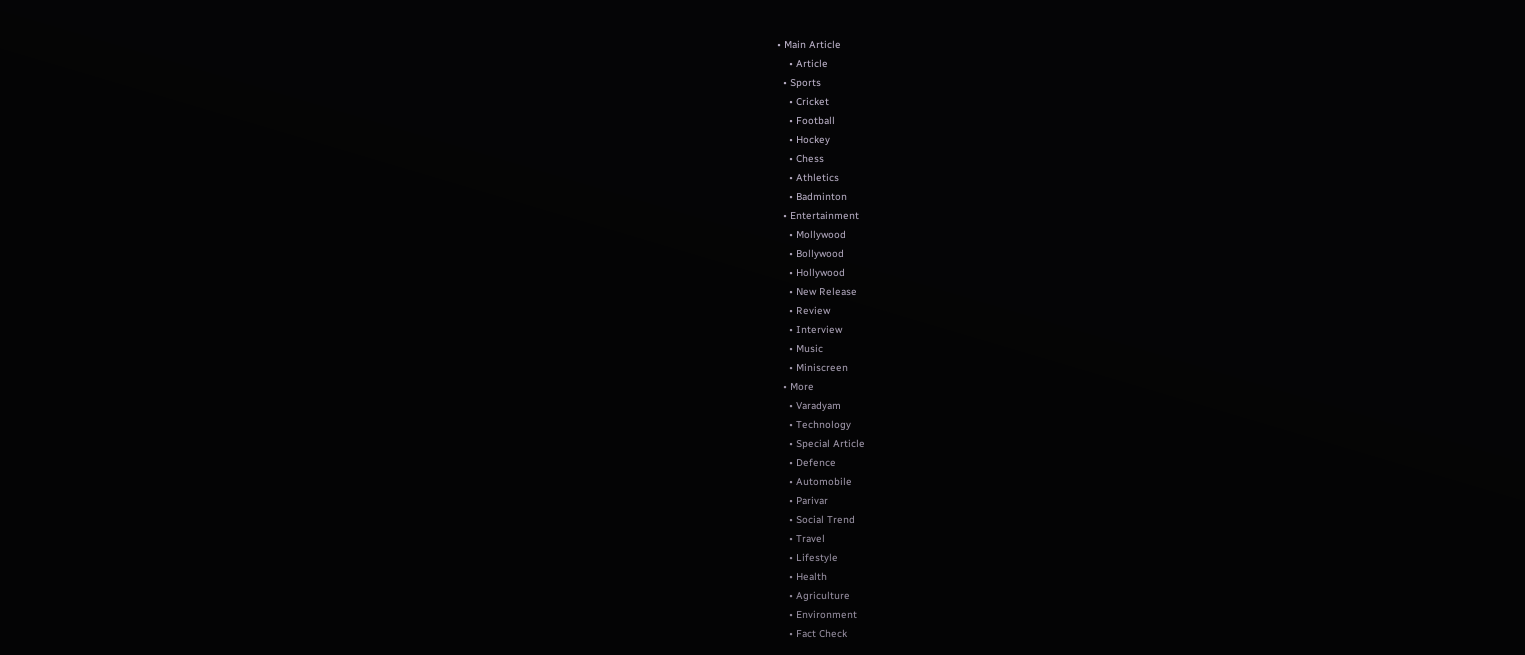• Main Article
    • Article
  • Sports
    • Cricket
    • Football
    • Hockey
    • Chess
    • Athletics
    • Badminton
  • Entertainment
    • Mollywood
    • Bollywood
    • Hollywood
    • New Release
    • Review
    • Interview
    • Music
    • Miniscreen
  • More
    • Varadyam
    • Technology
    • Special Article
    • Defence
    • Automobile
    • Parivar
    • Social Trend
    • Travel
    • Lifestyle
    • Health
    • Agriculture
    • Environment
    • Fact Check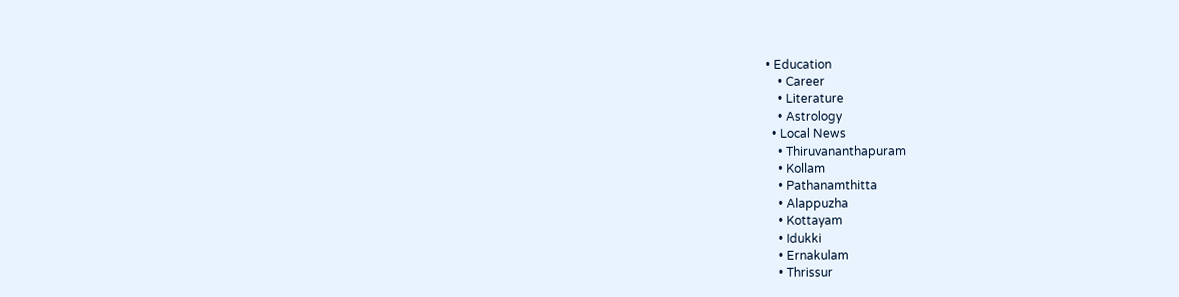• Education
    • Career
    • Literature
    • Astrology
  • Local News
    • Thiruvananthapuram
    • Kollam
    • Pathanamthitta
    • Alappuzha
    • Kottayam
    • Idukki
    • Ernakulam
    • Thrissur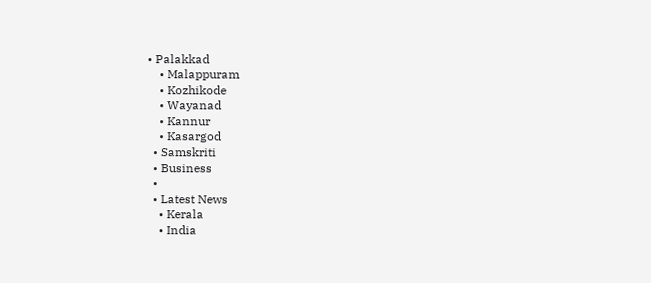• Palakkad
    • Malappuram
    • Kozhikode
    • Wayanad
    • Kannur
    • Kasargod
  • Samskriti
  • Business
  •
  • Latest News
    • Kerala
    • India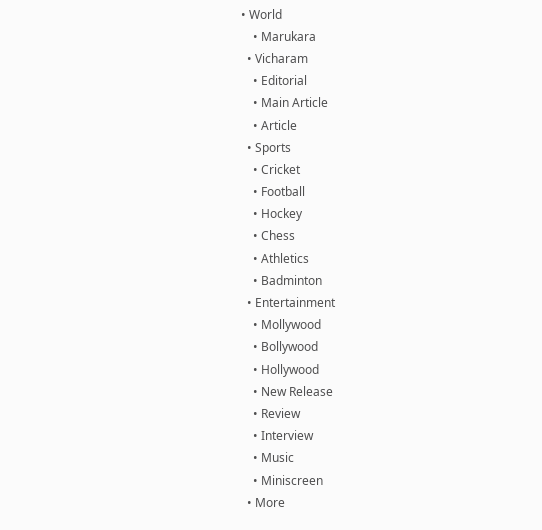• World
    • Marukara
  • Vicharam
    • Editorial
    • Main Article
    • Article
  • Sports
    • Cricket
    • Football
    • Hockey
    • Chess
    • Athletics
    • Badminton
  • Entertainment
    • Mollywood
    • Bollywood
    • Hollywood
    • New Release
    • Review
    • Interview
    • Music
    • Miniscreen
  • More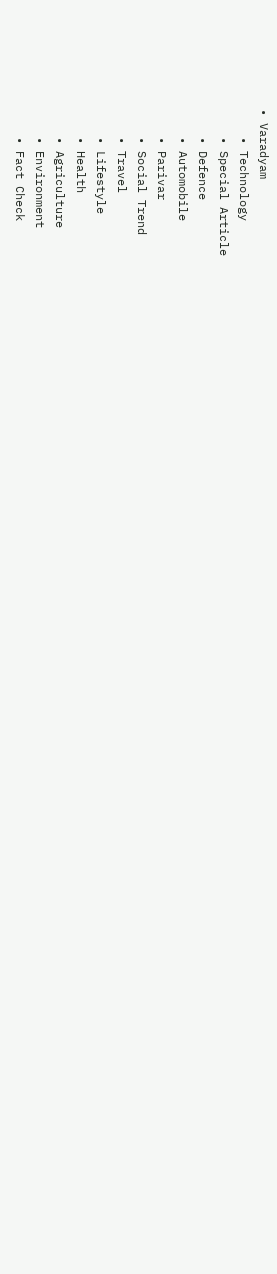• Varadyam
    • Technology
    • Special Article
    • Defence
    • Automobile
    • Parivar
    • Social Trend
    • Travel
    • Lifestyle
    • Health
    • Agriculture
    • Environment
    • Fact Check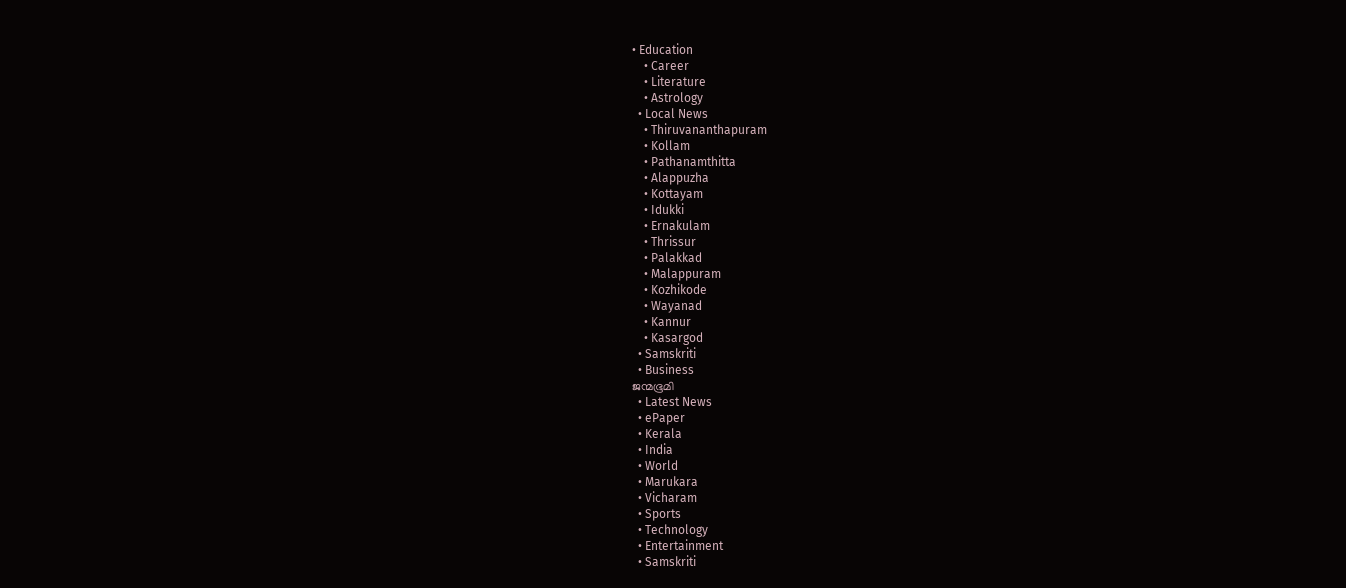• Education
    • Career
    • Literature
    • Astrology
  • Local News
    • Thiruvananthapuram
    • Kollam
    • Pathanamthitta
    • Alappuzha
    • Kottayam
    • Idukki
    • Ernakulam
    • Thrissur
    • Palakkad
    • Malappuram
    • Kozhikode
    • Wayanad
    • Kannur
    • Kasargod
  • Samskriti
  • Business
ജന്മഭൂമി
  • Latest News
  • ePaper
  • Kerala
  • India
  • World
  • Marukara
  • Vicharam
  • Sports
  • Technology
  • Entertainment
  • Samskriti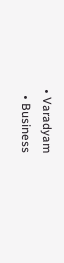• Varadyam
  • Business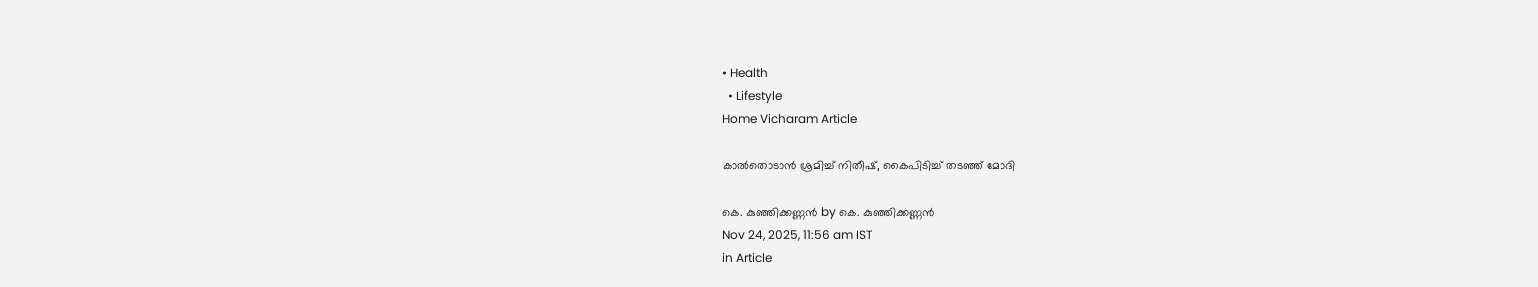• Health
  • Lifestyle
Home Vicharam Article

കാല്‍തൊടാന്‍ ശ്രമിച്ച് നിതീഷ്, കൈപിടിച്ച് തടഞ്ഞ് മോദി

കെ. കുഞ്ഞിക്കണ്ണന്‍ by കെ. കുഞ്ഞിക്കണ്ണന്‍
Nov 24, 2025, 11:56 am IST
in Article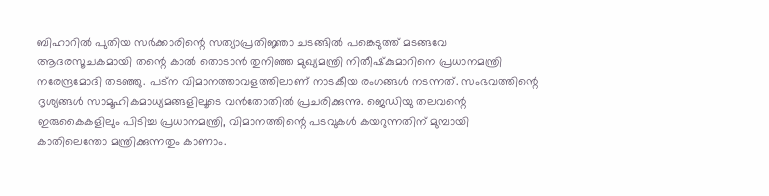ബിഹാറില്‍ പുതിയ സര്‍ക്കാരിന്റെ സത്യാപ്രതിജ്ഞാ ചടങ്ങില്‍ പങ്കെടുത്ത് മടങ്ങവേ ആദരസൂചകമായി തന്റെ കാല്‍ തൊടാന്‍ തുനിഞ്ഞ മുഖ്യമന്ത്രി നിതീഷ്‌കുമാറിനെ പ്രധാനമന്ത്രി നരേന്ദ്രമോദി തടഞ്ഞു. പട്‌ന വിമാനത്താവളത്തിലാണ് നാടകീയ രംഗങ്ങള്‍ നടന്നത്. സംഭവത്തിന്റെ ദൃശ്യങ്ങള്‍ സാമൂഹികമാധ്യമങ്ങളിലൂടെ വന്‍തോതില്‍ പ്രചരിക്കുന്നു. ജെഡിയു തലവന്റെ ഇരുകൈകളിലും പിടിച്ച പ്രധാനമന്ത്രി, വിമാനത്തിന്റെ പടവുകള്‍ കയറുന്നതിന് മുമ്പായി കാതിലെന്തോ മന്ത്രിക്കുന്നതും കാണാം.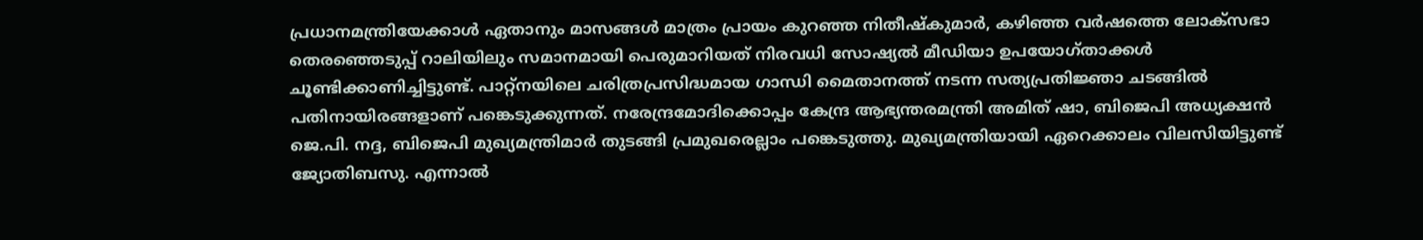പ്രധാനമന്ത്രിയേക്കാള്‍ ഏതാനും മാസങ്ങള്‍ മാത്രം പ്രായം കുറഞ്ഞ നിതീഷ്‌കുമാര്‍, കഴിഞ്ഞ വര്‍ഷത്തെ ലോക്‌സഭാ തെരഞ്ഞെടുപ്പ് റാലിയിലും സമാനമായി പെരുമാറിയത് നിരവധി സോഷ്യല്‍ മീഡിയാ ഉപയോഗ്താക്കള്‍ ചൂണ്ടിക്കാണിച്ചിട്ടുണ്ട്. പാറ്റ്‌നയിലെ ചരിത്രപ്രസിദ്ധമായ ഗാന്ധി മൈതാനത്ത് നടന്ന സത്യപ്രതിജ്ഞാ ചടങ്ങില്‍ പതിനായിരങ്ങളാണ് പങ്കെടുക്കുന്നത്. നരേന്ദ്രമോദിക്കൊപ്പം കേന്ദ്ര ആഭ്യന്തരമന്ത്രി അമിത് ഷാ, ബിജെപി അധ്യക്ഷന്‍ ജെ.പി. നദ്ദ, ബിജെപി മുഖ്യമന്ത്രിമാര്‍ തുടങ്ങി പ്രമുഖരെല്ലാം പങ്കെടുത്തു. മുഖ്യമന്ത്രിയായി ഏറെക്കാലം വിലസിയിട്ടുണ്ട് ജ്യോതിബസു. എന്നാല്‍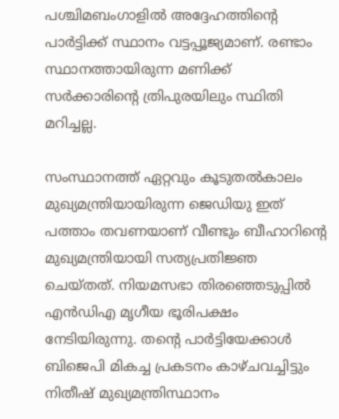പശ്ചിമബംഗാളില്‍ അദ്ദേഹത്തിന്റെ പാര്‍ട്ടിക്ക് സ്ഥാനം വട്ടപ്പൂജ്യമാണ്. രണ്ടാം സ്ഥാനത്തായിരുന്ന മണിക്ക് സര്‍ക്കാരിന്റെ ത്രിപുരയിലും സ്ഥിതി മറിച്ചല്ല.

സംസ്ഥാനത്ത് ഏറ്റവും കൂടുതല്‍കാലം മുഖ്യമന്ത്രിയായിരുന്ന ജെഡിയു ഇത് പത്താം തവണയാണ് വീണ്ടും ബീഹാറിന്റെ മുഖ്യമന്ത്രിയായി സത്യപ്രതിജ്ഞ ചെയ്തത്. നിയമസഭാ തിരഞ്ഞെടുപ്പില്‍ എന്‍ഡിഎ മൃഗീയ ഭൂരിപക്ഷം നേടിയിരുന്നു. തന്റെ പാര്‍ട്ടിയേക്കാള്‍ ബിജെപി മികച്ച പ്രകടനം കാഴ്ചവച്ചിട്ടും നിതീഷ് മുഖ്യമന്ത്രിസ്ഥാനം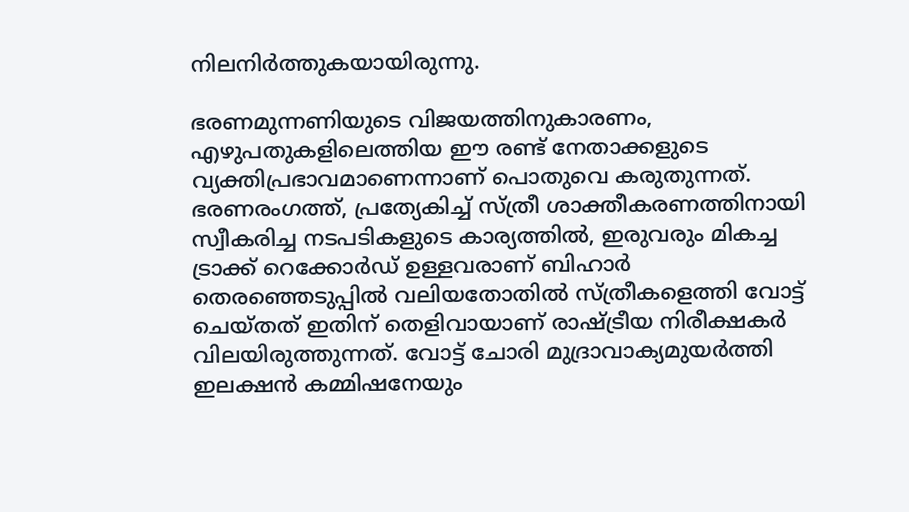നിലനിര്‍ത്തുകയായിരുന്നു.

ഭരണമുന്നണിയുടെ വിജയത്തിനുകാരണം, എഴുപതുകളിലെത്തിയ ഈ രണ്ട് നേതാക്കളുടെ വ്യക്തിപ്രഭാവമാണെന്നാണ് പൊതുവെ കരുതുന്നത്. ഭരണരംഗത്ത്, പ്രത്യേകിച്ച് സ്ത്രീ ശാക്തീകരണത്തിനായി സ്വീകരിച്ച നടപടികളുടെ കാര്യത്തില്‍, ഇരുവരും മികച്ച ട്രാക്ക് റെക്കോര്‍ഡ് ഉള്ളവരാണ് ബിഹാര്‍ തെരഞ്ഞെടുപ്പില്‍ വലിയതോതില്‍ സ്ത്രീകളെത്തി വോട്ട് ചെയ്തത് ഇതിന് തെളിവായാണ് രാഷ്‌ട്രീയ നിരീക്ഷകര്‍ വിലയിരുത്തുന്നത്. വോട്ട് ചോരി മുദ്രാവാക്യമുയര്‍ത്തി ഇലക്ഷന്‍ കമ്മിഷനേയും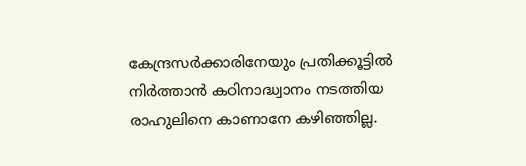കേന്ദ്രസര്‍ക്കാരിനേയും പ്രതിക്കൂട്ടില്‍ നിര്‍ത്താന്‍ കഠിനാദ്ധ്വാനം നടത്തിയ രാഹുലിനെ കാണാനേ കഴിഞ്ഞില്ല.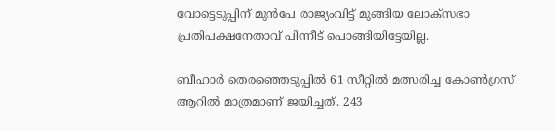വോട്ടെടുപ്പിന് മുന്‍പേ രാജ്യംവിട്ട് മുങ്ങിയ ലോക്‌സഭാ പ്രതിപക്ഷനേതാവ് പിന്നീട് പൊങ്ങിയിട്ടേയില്ല.

ബീഹാര്‍ തെരഞ്ഞെടുപ്പില്‍ 61 സീറ്റില്‍ മത്സരിച്ച കോണ്‍ഗ്രസ് ആറില്‍ മാത്രമാണ് ജയിച്ചത്. 243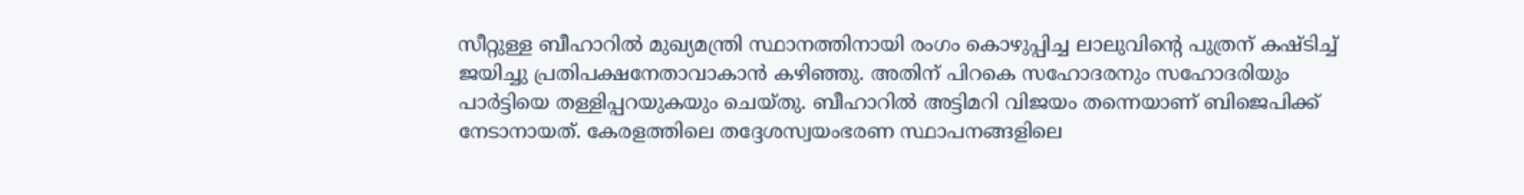സീറ്റുള്ള ബീഹാറില്‍ മുഖ്യമന്ത്രി സ്ഥാനത്തിനായി രംഗം കൊഴുപ്പിച്ച ലാലുവിന്റെ പുത്രന് കഷ്ടിച്ച് ജയിച്ചു പ്രതിപക്ഷനേതാവാകാന്‍ കഴിഞ്ഞു. അതിന് പിറകെ സഹോദരനും സഹോദരിയും പാര്‍ട്ടിയെ തള്ളിപ്പറയുകയും ചെയ്തു. ബീഹാറില്‍ അട്ടിമറി വിജയം തന്നെയാണ് ബിജെപിക്ക് നേടാനായത്. കേരളത്തിലെ തദ്ദേശസ്വയംഭരണ സ്ഥാപനങ്ങളിലെ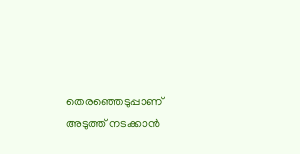തെരഞ്ഞെടുപ്പാണ് അടുത്ത് നടക്കാന്‍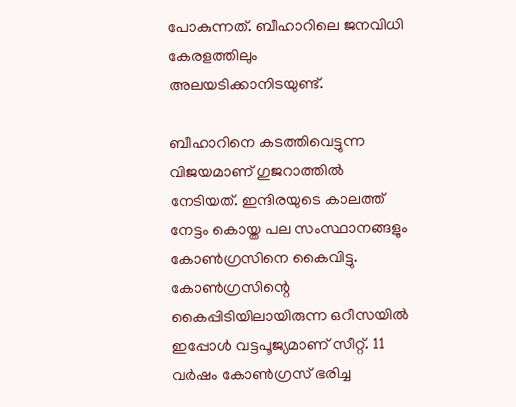പോകുന്നത്. ബീഹാറിലെ ജനവിധി കേരളത്തിലും അലയടിക്കാനിടയുണ്ട്.

ബീഹാറിനെ കടത്തിവെട്ടുന്ന വിജയമാണ് ഗുജറാത്തില്‍ നേടിയത്. ഇന്ദിരയുടെ കാലത്ത് നേട്ടം കൊയ്ത പല സംസ്ഥാനങ്ങളും കോണ്‍ഗ്രസിനെ കൈവിട്ടു. കോണ്‍ഗ്രസിന്റെ കൈപ്പിടിയിലായിരുന്ന ഒറീസയില്‍ ഇപ്പോള്‍ വട്ടപൂജ്യമാണ് സീറ്റ്. 11 വര്‍ഷം കോണ്‍ഗ്രസ് ഭരിച്ച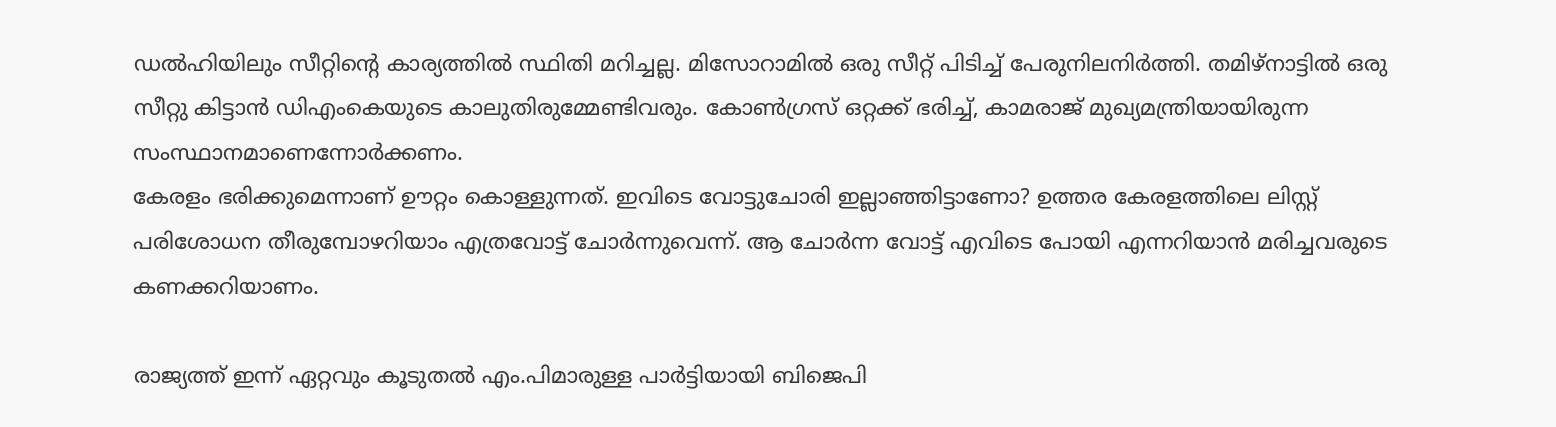ഡല്‍ഹിയിലും സീറ്റിന്റെ കാര്യത്തില്‍ സ്ഥിതി മറിച്ചല്ല. മിസോറാമില്‍ ഒരു സീറ്റ് പിടിച്ച് പേരുനിലനിര്‍ത്തി. തമിഴ്നാട്ടില്‍ ഒരു സീറ്റു കിട്ടാന്‍ ഡിഎംകെയുടെ കാലുതിരുമ്മേണ്ടിവരും. കോണ്‍ഗ്രസ് ഒറ്റക്ക് ഭരിച്ച്, കാമരാജ് മുഖ്യമന്ത്രിയായിരുന്ന സംസ്ഥാനമാണെന്നോര്‍ക്കണം.
കേരളം ഭരിക്കുമെന്നാണ് ഊറ്റം കൊള്ളുന്നത്. ഇവിടെ വോട്ടുചോരി ഇല്ലാഞ്ഞിട്ടാണോ? ഉത്തര കേരളത്തിലെ ലിസ്റ്റ് പരിശോധന തീരുമ്പോഴറിയാം എത്രവോട്ട് ചോര്‍ന്നുവെന്ന്. ആ ചോര്‍ന്ന വോട്ട് എവിടെ പോയി എന്നറിയാന്‍ മരിച്ചവരുടെ കണക്കറിയാണം.

രാജ്യത്ത് ഇന്ന് ഏറ്റവും കൂടുതല്‍ എം.പിമാരുള്ള പാര്‍ട്ടിയായി ബിജെപി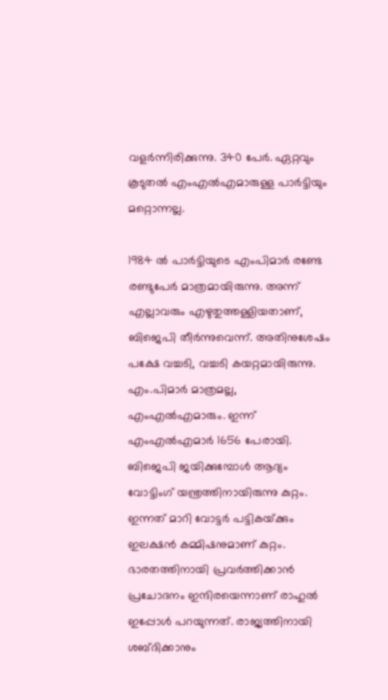വളര്‍ന്നിരിക്കുന്നു. 340 പേര്‍. ഏറ്റവും കൂടുതല്‍ എംഎല്‍എമാരുള്ള പാര്‍ട്ടിയും മറ്റൊന്നല്ല.

1984 ല്‍ പാര്‍ട്ടിയുടെ എംപിമാര്‍ രണ്ടേ രണ്ടുപേര്‍ മാത്രമായിരുന്നു. അന്ന് എല്ലാവരും എഴുതുത്തള്ളിയതാണ്, ബിജെപി തീര്‍ന്നുവെന്ന്. അതിനുശേഷം പക്ഷേ വച്ചടി, വച്ചടി കയറ്റമായിരുന്നു. എം.പിമാര്‍ മാത്രമല്ല, എംഎല്‍എമാരും. ഇന്ന് എംഎല്‍എമാര്‍ 1656 പേരായി. ബിജെപി ജയിക്കുമ്പോള്‍ ആദ്യം വോട്ടിംഗ് യന്ത്രത്തിനായിരുന്നു കുറ്റം. ഇന്നത് മാറി വോട്ടര്‍ പട്ടികയ്‌ക്കും ഇലക്ഷന്‍ കമ്മിഷനുമാണ് കുറ്റം. ഭാരതത്തിനായി പ്രവര്‍ത്തിക്കാന്‍ പ്രചോദനം ഇന്ദിരയെന്നാണ് രാഹുല്‍ ഇപ്പോള്‍ പറയുന്നത്. രാജ്യത്തിനായി ശബ്ദിക്കാനും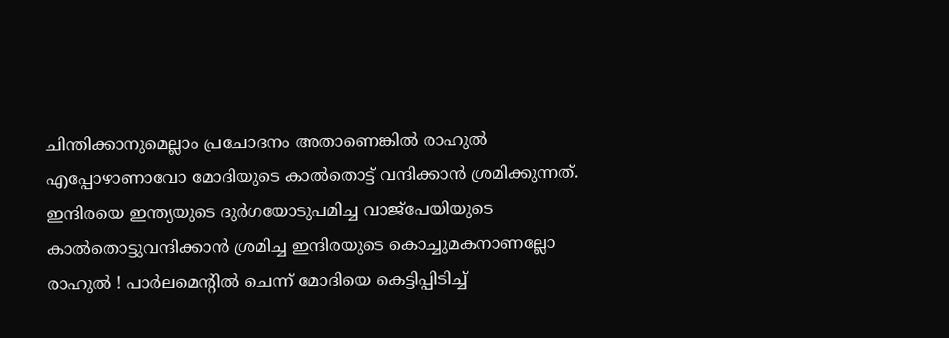ചിന്തിക്കാനുമെല്ലാം പ്രചോദനം അതാണെങ്കില്‍ രാഹുല്‍ എപ്പോഴാണാവോ മോദിയുടെ കാല്‍തൊട്ട് വന്ദിക്കാന്‍ ശ്രമിക്കുന്നത്. ഇന്ദിരയെ ഇന്ത്യയുടെ ദുര്‍ഗയോടുപമിച്ച വാജ്‌പേയിയുടെ കാല്‍തൊട്ടുവന്ദിക്കാന്‍ ശ്രമിച്ച ഇന്ദിരയുടെ കൊച്ചുമകനാണല്ലോ രാഹുല്‍ ! പാര്‍ലമെന്റില്‍ ചെന്ന് മോദിയെ കെട്ടിപ്പിടിച്ച്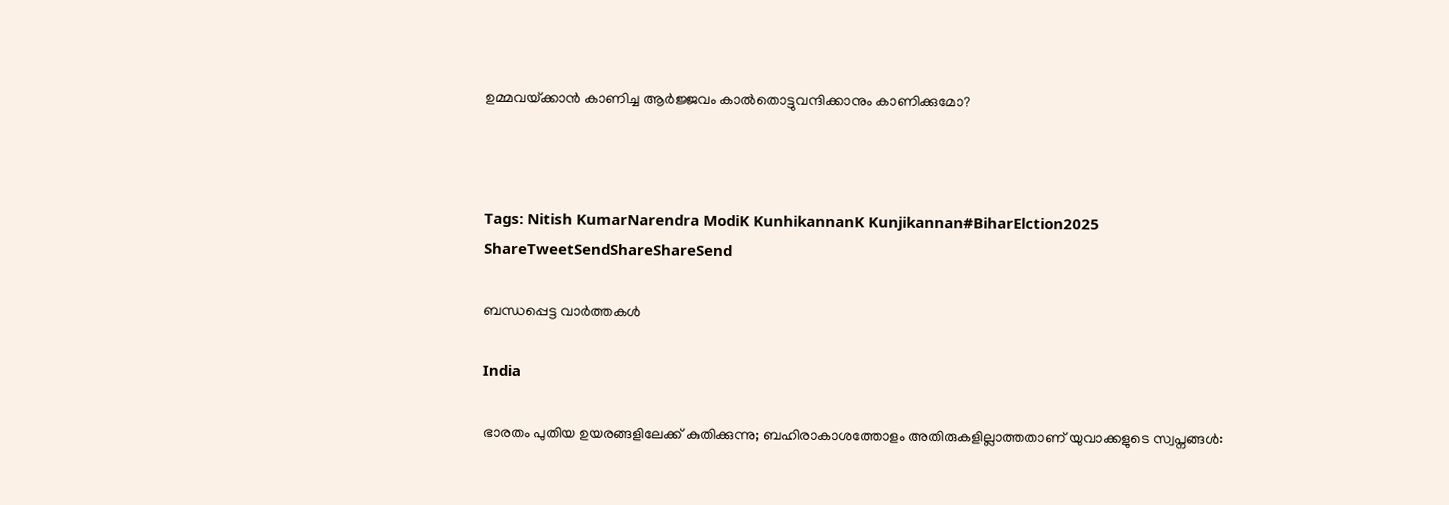ഉമ്മവയ്‌ക്കാന്‍ കാണിച്ച ആര്‍ജ്ജവം കാല്‍തൊട്ടുവന്ദിക്കാനും കാണിക്കുമോ?



Tags: Nitish KumarNarendra ModiK KunhikannanK Kunjikannan#BiharElction2025
ShareTweetSendShareShareSend

ബന്ധപ്പെട്ട വാര്‍ത്തകള്‍

India

ഭാരതം പുതിയ ഉയരങ്ങളിലേക്ക് കുതിക്കുന്നു; ബഹിരാകാശത്തോളം അതിരുകളില്ലാത്തതാണ് യുവാക്കളുടെ സ്വപ്നങ്ങൾ: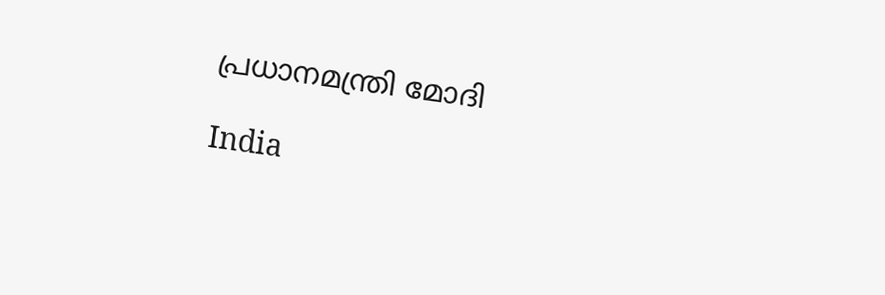പ്രധാനമന്ത്രി മോദി

India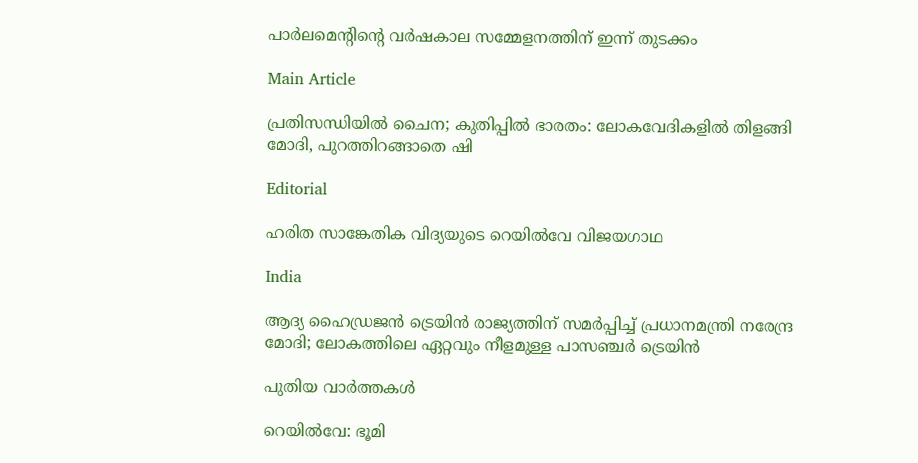പാര്‍ലമെന്റിന്റെ വര്‍ഷകാല സമ്മേളനത്തിന് ഇന്ന് തുടക്കം

Main Article

പ്രതിസന്ധിയില്‍ ചൈന; കുതിപ്പില്‍ ഭാരതം: ലോകവേദികളില്‍ തിളങ്ങി മോദി, പുറത്തിറങ്ങാതെ ഷി

Editorial

ഹരിത സാങ്കേതിക വിദ്യയുടെ റെയില്‍വേ വിജയഗാഥ

India

ആദ്യ ഹൈഡ്രജൻ ട്രെയിൻ രാജ്യത്തിന് സമർപ്പിച്ച് പ്രധാനമന്ത്രി നരേന്ദ്ര മോദി; ലോകത്തിലെ ഏറ്റവും നീളമുള്ള പാസഞ്ചർ ട്രെയിൻ

പുതിയ വാര്‍ത്തകള്‍

റെയില്‍വേ: ഭൂമി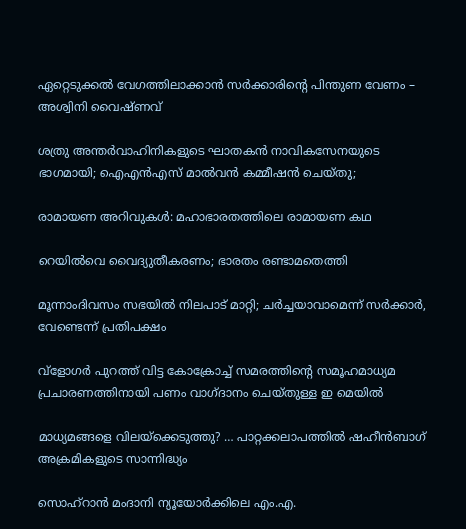ഏറ്റെടുക്കല്‍ വേഗത്തിലാക്കാന്‍ സര്‍ക്കാരിന്റെ പിന്തുണ വേണം – അശ്വിനി വൈഷ്ണവ്

ശത്രു അന്തര്‍വാഹിനികളുടെ ഘാതകന്‍ നാവികസേനയുടെ ഭാഗമായി; ഐഎന്‍എസ് മാല്‍വന്‍ കമ്മീഷന്‍ ചെയ്തു;

രാമായണ അറിവുകള്‍: മഹാഭാരതത്തിലെ രാമായണ കഥ

റെയില്‍വെ വൈദ്യുതീകരണം; ഭാരതം രണ്ടാമതെത്തി

മൂന്നാംദിവസം സഭയില്‍ നിലപാട് മാറ്റി; ചര്‍ച്ചയാവാമെന്ന് സര്‍ക്കാര്‍, വേണ്ടെന്ന് പ്രതിപക്ഷം

വ്ളോഗര്‍ പുറത്ത് വിട്ട കോക്രോച്ച് സമരത്തിന്റെ സമൂഹമാധ്യമ പ്രചാരണത്തിനായി പണം വാഗ്ദാനം ചെയ്തുള്ള ഇ മെയില്‍

മാധ്യമങ്ങളെ വിലയ്‌ക്കെടുത്തു? … പാറ്റക്കലാപത്തില്‍ ഷഹീന്‍ബാഗ് അക്രമികളുടെ സാന്നിദ്ധ്യം

സൊഹ്റാന്‍ മംദാനി ന്യൂയോര്‍ക്കിലെ എം.എ.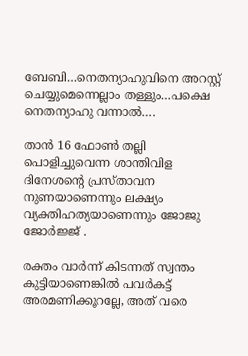ബേബി…നെതന്യാഹുവിനെ അറസ്റ്റ് ചെയ്യുമെന്നെല്ലാം തള്ളും…പക്ഷെ നെതന്യാഹു വന്നാല്‍….

താന്‍ 16 ഫോണ്‍ തല്ലി പൊളിച്ചുവെന്ന ശാന്തിവിള ദിനേശന്റെ പ്രസ്താവന നുണയാണെന്നും ലക്ഷ്യം വ്യക്തിഹത്യയാണെന്നും ജോജു ജോര്‍ജ്ജ് .

രക്തം വാര്‍ന്ന് കിടന്നത് സ്വന്തം കുട്ടിയാണെങ്കില്‍ പവര്‍കട്ട് അരമണിക്കൂറല്ലേ, അത് വരെ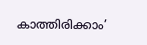കാത്തിരിക്കാം’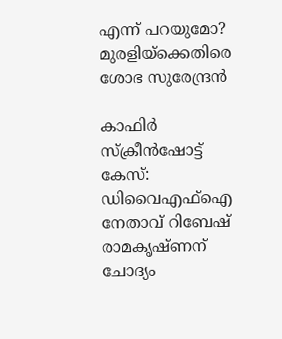എന്ന് പറയുമോ? മുരളിയ്‌ക്കെതിരെ ശോഭ സുരേന്ദ്രൻ

കാഫിര്‍ സ്‌ക്രീന്‍ഷോട്ട് കേസ്: ഡിവൈഎഫ്ഐ നേതാവ് റിബേഷ് രാമകൃഷ്ണന് ചോദ്യം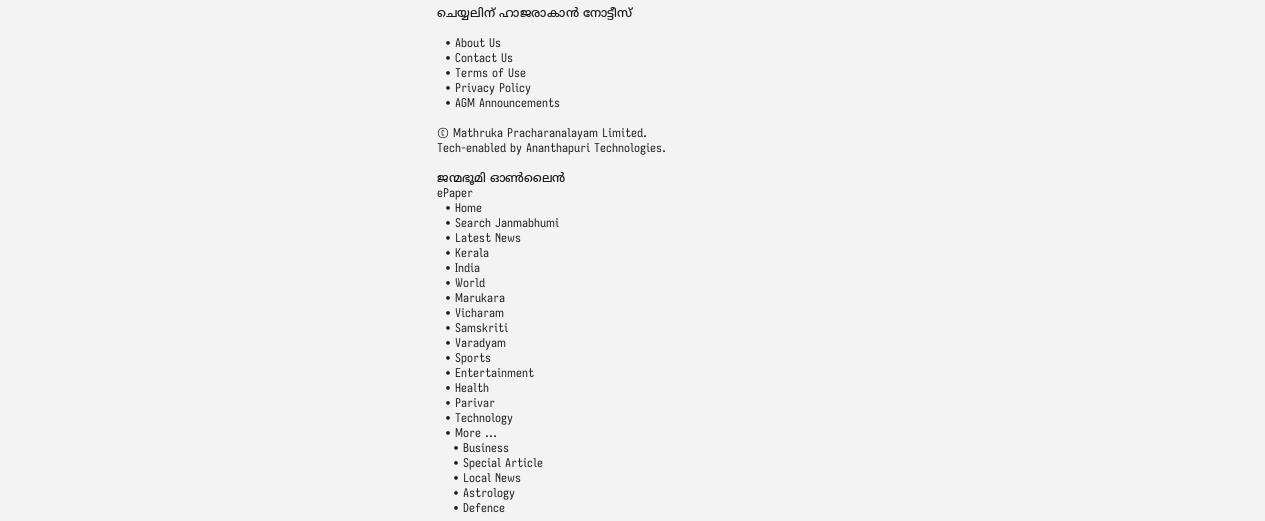ചെയ്യലിന് ഹാജരാകാന്‍ നോട്ടീസ്

  • About Us
  • Contact Us
  • Terms of Use
  • Privacy Policy
  • AGM Announcements

© Mathruka Pracharanalayam Limited.
Tech-enabled by Ananthapuri Technologies.

ജന്മഭൂമി ഓണ്‍ലൈന്‍
ePaper
  • Home
  • Search Janmabhumi
  • Latest News
  • Kerala
  • India
  • World
  • Marukara
  • Vicharam
  • Samskriti
  • Varadyam
  • Sports
  • Entertainment
  • Health
  • Parivar
  • Technology
  • More …
    • Business
    • Special Article
    • Local News
    • Astrology
    • Defence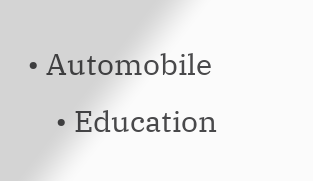• Automobile
    • Education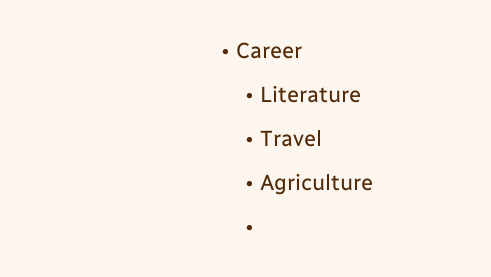• Career
    • Literature
    • Travel
    • Agriculture
    •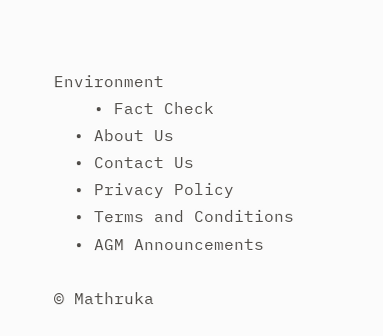Environment
    • Fact Check
  • About Us
  • Contact Us
  • Privacy Policy
  • Terms and Conditions
  • AGM Announcements

© Mathruka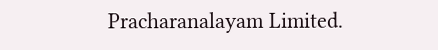Pracharanalayam Limited.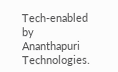Tech-enabled by Ananthapuri Technologies.